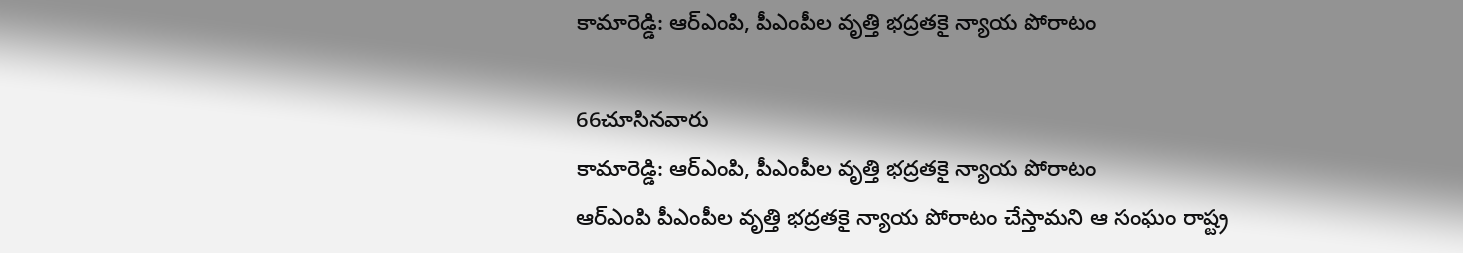కామారెడ్డి: ఆర్ఎంపి, పీఎంపీల వృత్తి భద్రతకై న్యాయ పోరాటం

66చూసినవారు
కామారెడ్డి: ఆర్ఎంపి, పీఎంపీల వృత్తి భద్రతకై న్యాయ పోరాటం
ఆర్ఎంపి పీఎంపీల వృత్తి భద్రతకై న్యాయ పోరాటం చేస్తామని ఆ సంఘం రాష్ట్ర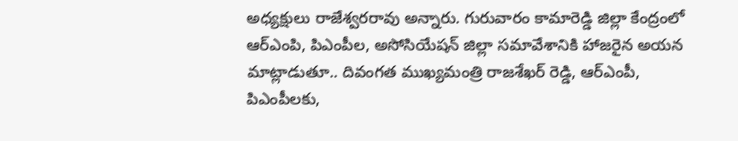అధ్యక్షులు రాజేశ్వరరావు అన్నారు. గురువారం కామారెడ్డి జిల్లా కేంద్రంలో ఆర్ఎంపి, పిఎంపీల, అసోసియేషన్ జిల్లా సమావేశానికి హాజరైన అయన మాట్లాడుతూ.. దివంగత ముఖ్యమంత్రి రాజశేఖర్ రెడ్డి, ఆర్ఎంపీ, పిఎంపీలకు,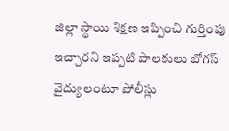జిల్లా స్థాయి శిక్షణ ఇప్పించి గుర్తింపు ఇచ్చారని ఇప్పటి పాలకులు బోగస్ వైద్యులంటూ పోలీస్లు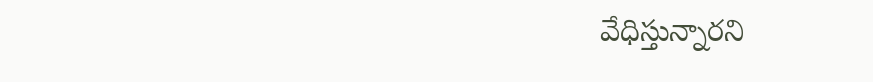వేధిస్తున్నారని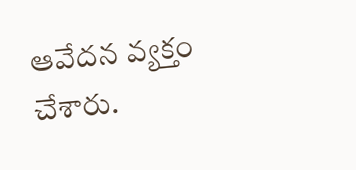ఆవేదన వ్యక్తం చేశారు.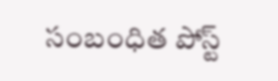సంబంధిత పోస్ట్